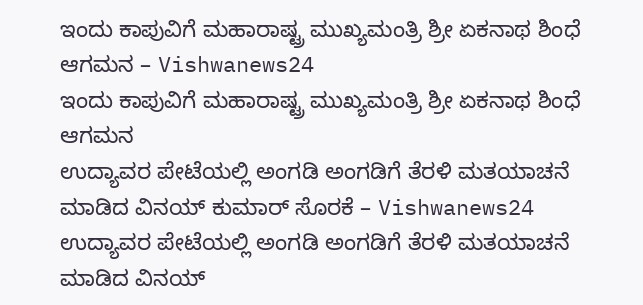ಇಂದು ಕಾಪುವಿಗೆ ಮಹಾರಾಷ್ಟ್ರ ಮುಖ್ಯಮಂತ್ರಿ ಶ್ರೀ ಏಕನಾಥ ಶಿಂಧೆ ಆಗಮನ – Vishwanews24
ಇಂದು ಕಾಪುವಿಗೆ ಮಹಾರಾಷ್ಟ್ರ ಮುಖ್ಯಮಂತ್ರಿ ಶ್ರೀ ಏಕನಾಥ ಶಿಂಧೆ ಆಗಮನ
ಉದ್ಯಾವರ ಪೇಟೆಯಲ್ಲಿ ಅಂಗಡಿ ಅಂಗಡಿಗೆ ತೆರಳಿ ಮತಯಾಚನೆ ಮಾಡಿದ ವಿನಯ್ ಕುಮಾರ್ ಸೊರಕೆ – Vishwanews24
ಉದ್ಯಾವರ ಪೇಟೆಯಲ್ಲಿ ಅಂಗಡಿ ಅಂಗಡಿಗೆ ತೆರಳಿ ಮತಯಾಚನೆ ಮಾಡಿದ ವಿನಯ್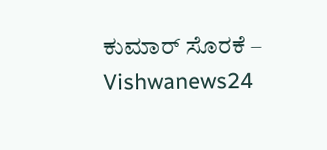ಕುಮಾರ್ ಸೊರಕೆ – Vishwanews24